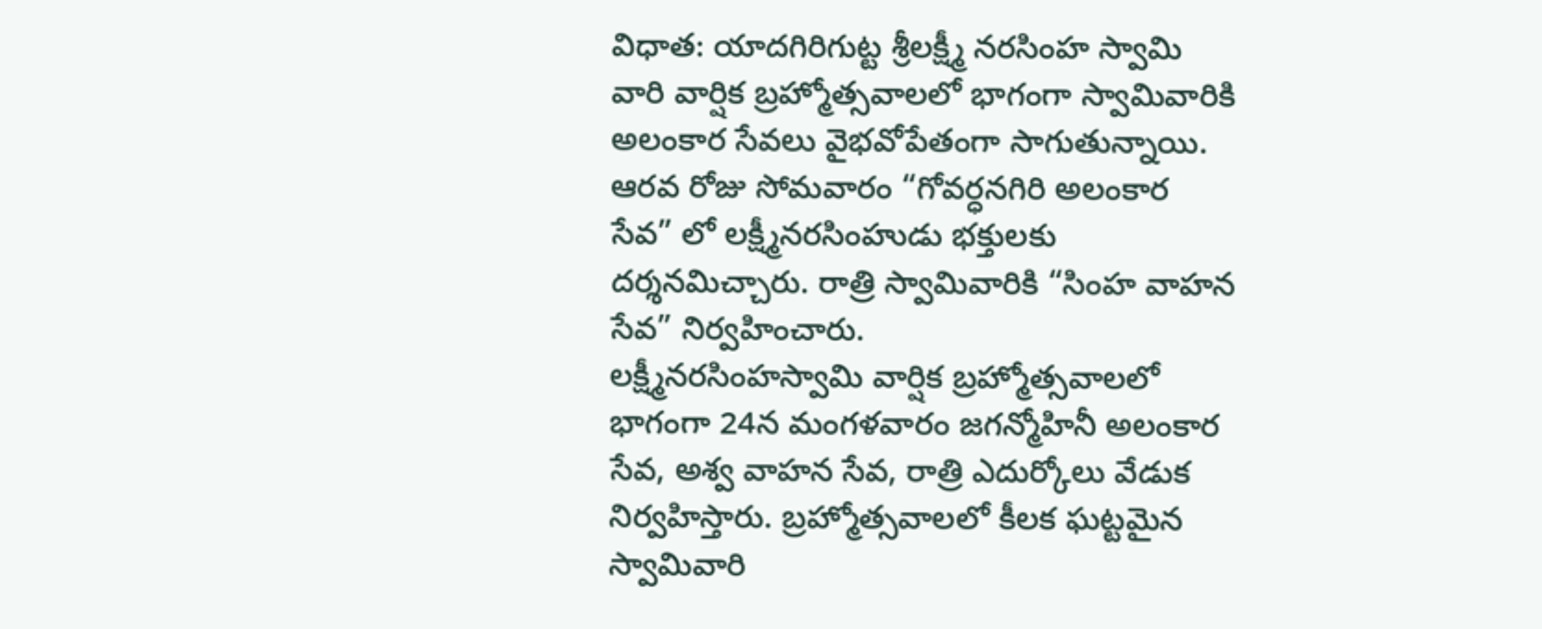విధాత: యాదగిరిగుట్ట శ్రీలక్ష్మీ నరసింహ స్వామి వారి వార్షిక బ్రహ్మోత్సవాలలో భాగంగా స్వామివారికి అలంకార సేవలు వైభవోపేతంగా సాగుతున్నాయి.
ఆరవ రోజు సోమవారం “గోవర్ధనగిరి అలంకార సేవ” లో లక్ష్మీనరసింహుడు భక్తులకు దర్శనమిచ్చారు. రాత్రి స్వామివారికి “సింహ వాహన సేవ” నిర్వహించారు.
లక్ష్మీనరసింహస్వామి వార్షిక బ్రహ్మోత్సవాలలో భాగంగా 24న మంగళవారం జగన్మోహినీ అలంకార సేవ, అశ్వ వాహన సేవ, రాత్రి ఎదుర్కోలు వేడుక నిర్వహిస్తారు. బ్రహ్మోత్సవాలలో కీలక ఘట్టమైన స్వామివారి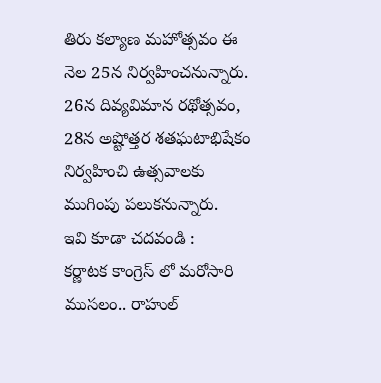తిరు కల్యాణ మహోత్సవం ఈ నెల 25న నిర్వహించనున్నారు. 26న దివ్యవిమాన రథోత్సవం, 28న అష్టోత్తర శతఘటాభిషేకం నిర్వహించి ఉత్సవాలకు ముగింపు పలుకనున్నారు.
ఇవి కూడా చదవండి :
కర్ణాటక కాంగ్రెస్ లో మరోసారి ముసలం.. రాహుల్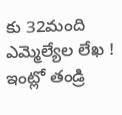కు 32మంది ఎమ్మెల్యేల లేఖ !
ఇంట్లో తండ్రి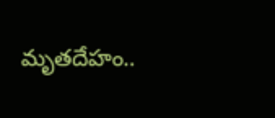మృతదేహం..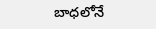బాధలోనే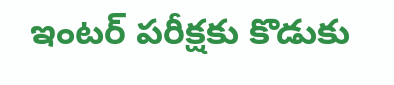ఇంటర్ పరీక్షకు కొడుకు